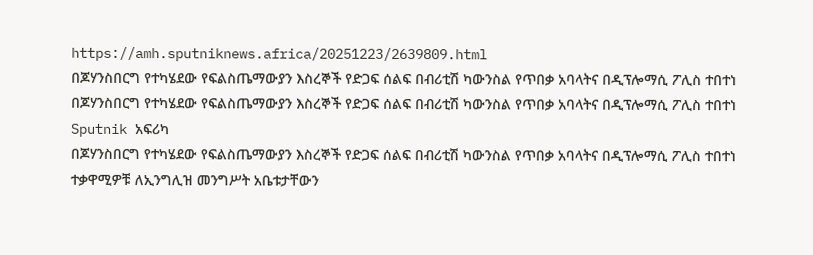https://amh.sputniknews.africa/20251223/2639809.html
በጆሃንስበርግ የተካሄደው የፍልስጤማውያን እስረኞች የድጋፍ ሰልፍ በብሪቲሽ ካውንስል የጥበቃ አባላትና በዲፕሎማሲ ፖሊስ ተበተነ
በጆሃንስበርግ የተካሄደው የፍልስጤማውያን እስረኞች የድጋፍ ሰልፍ በብሪቲሽ ካውንስል የጥበቃ አባላትና በዲፕሎማሲ ፖሊስ ተበተነ
Sputnik አፍሪካ
በጆሃንስበርግ የተካሄደው የፍልስጤማውያን እስረኞች የድጋፍ ሰልፍ በብሪቲሽ ካውንስል የጥበቃ አባላትና በዲፕሎማሲ ፖሊስ ተበተነ ተቃዋሚዎቹ ለኢንግሊዝ መንግሥት አቤቱታቸውን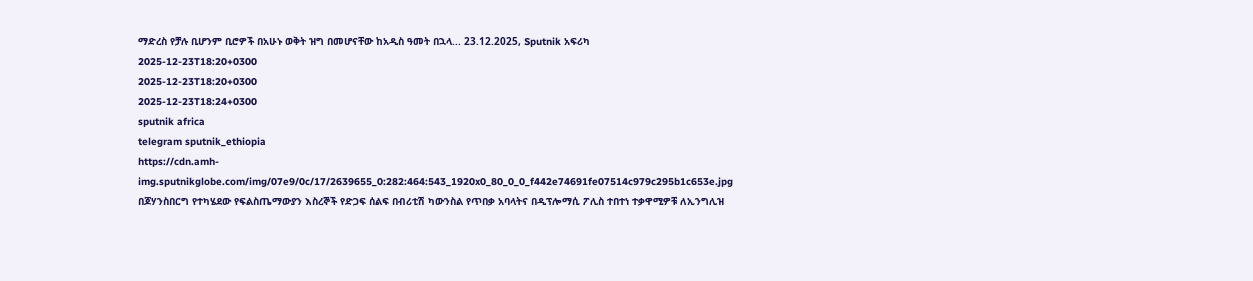ማድረስ የቻሉ ቢሆንም ቢሮዎች በአሁኑ ወቅት ዝግ በመሆናቸው ከአዲስ ዓመት በኋላ... 23.12.2025, Sputnik አፍሪካ
2025-12-23T18:20+0300
2025-12-23T18:20+0300
2025-12-23T18:24+0300
sputnik africa
telegram sputnik_ethiopia
https://cdn.amh-img.sputnikglobe.com/img/07e9/0c/17/2639655_0:282:464:543_1920x0_80_0_0_f442e74691fe07514c979c295b1c653e.jpg
በጆሃንስበርግ የተካሄደው የፍልስጤማውያን እስረኞች የድጋፍ ሰልፍ በብሪቲሽ ካውንስል የጥበቃ አባላትና በዲፕሎማሲ ፖሊስ ተበተነ ተቃዋሚዎቹ ለኢንግሊዝ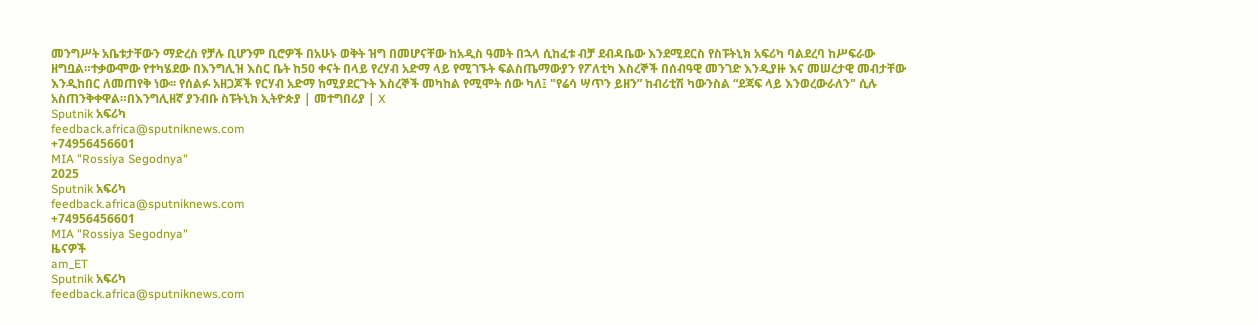መንግሥት አቤቱታቸውን ማድረስ የቻሉ ቢሆንም ቢሮዎች በአሁኑ ወቅት ዝግ በመሆናቸው ከአዲስ ዓመት በኋላ ሲከፈቱ ብቻ ደብዳቤው እንደሚደርስ የስፑትኒክ አፍሪካ ባልደረባ ከሥፍራው ዘግቧል።ተቃውሞው የተካሄደው በእንግሊዝ እስር ቤት ከ50 ቀናት በላይ የረሃብ አድማ ላይ የሚገኙት ፍልስጤማውያን የፖለቲካ እስረኞች በሰብዓዊ መንገድ እንዲያዙ እና መሠረታዊ መብታቸው እንዲከበር ለመጠየቅ ነው፡፡ የሰልፉ አዘጋጆች የርሃብ አድማ ከሚያደርጉት እስረኞች መካከል የሚሞት ሰው ካለ፤ "የሬሳ ሣጥን ይዘን” ከብሪቲሽ ካውንስል “ደጃፍ ላይ እንወረውራለን" ሲሉ አስጠንቅቀዋል።በእንግሊዘኛ ያንብቡ ስፑትኒክ ኢትዮጵያ | መተግበሪያ | X
Sputnik አፍሪካ
feedback.africa@sputniknews.com
+74956456601
MIA "Rossiya Segodnya"
2025
Sputnik አፍሪካ
feedback.africa@sputniknews.com
+74956456601
MIA "Rossiya Segodnya"
ዜናዎች
am_ET
Sputnik አፍሪካ
feedback.africa@sputniknews.com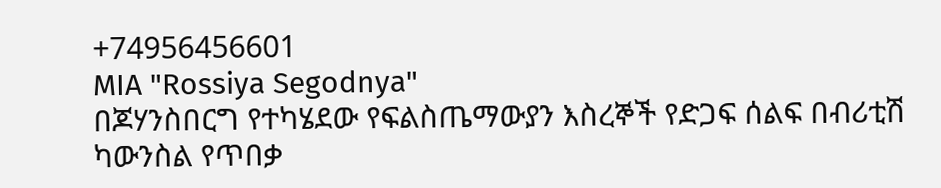+74956456601
MIA "Rossiya Segodnya"
በጆሃንስበርግ የተካሄደው የፍልስጤማውያን እስረኞች የድጋፍ ሰልፍ በብሪቲሽ ካውንስል የጥበቃ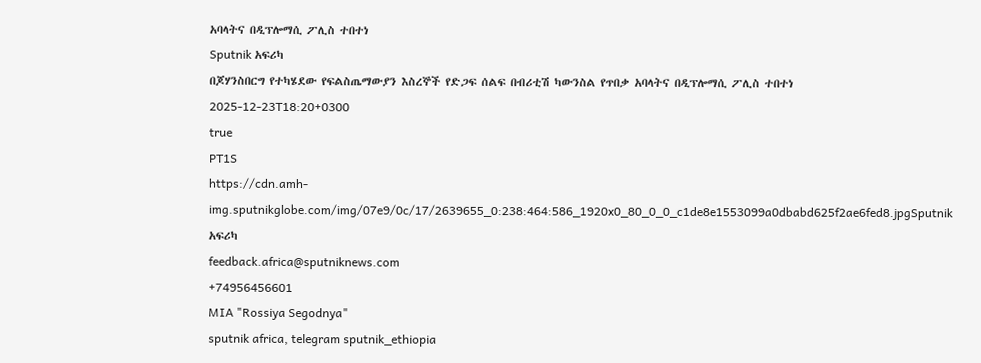አባላትና በዲፕሎማሲ ፖሊስ ተበተነ
Sputnik አፍሪካ
በጆሃንስበርግ የተካሄደው የፍልስጤማውያን እስረኞች የድጋፍ ሰልፍ በብሪቲሽ ካውንስል የጥበቃ አባላትና በዲፕሎማሲ ፖሊስ ተበተነ
2025-12-23T18:20+0300
true
PT1S
https://cdn.amh-img.sputnikglobe.com/img/07e9/0c/17/2639655_0:238:464:586_1920x0_80_0_0_c1de8e1553099a0dbabd625f2ae6fed8.jpgSputnik አፍሪካ
feedback.africa@sputniknews.com
+74956456601
MIA "Rossiya Segodnya"
sputnik africa, telegram sputnik_ethiopia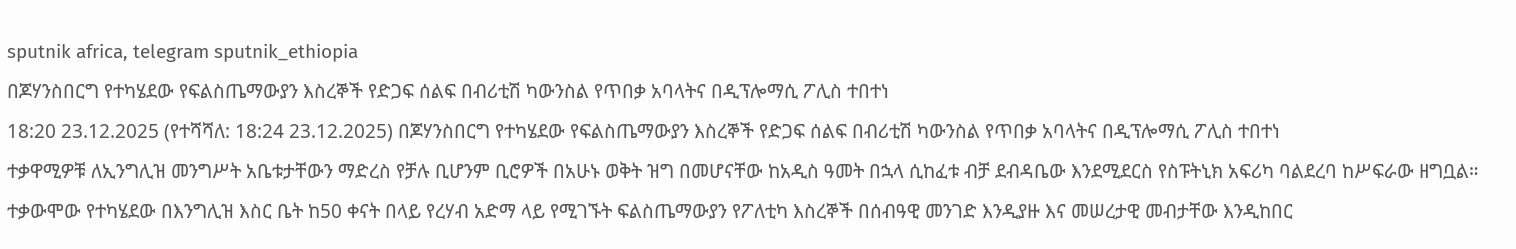sputnik africa, telegram sputnik_ethiopia
በጆሃንስበርግ የተካሄደው የፍልስጤማውያን እስረኞች የድጋፍ ሰልፍ በብሪቲሽ ካውንስል የጥበቃ አባላትና በዲፕሎማሲ ፖሊስ ተበተነ
18:20 23.12.2025 (የተሻሻለ: 18:24 23.12.2025) በጆሃንስበርግ የተካሄደው የፍልስጤማውያን እስረኞች የድጋፍ ሰልፍ በብሪቲሽ ካውንስል የጥበቃ አባላትና በዲፕሎማሲ ፖሊስ ተበተነ
ተቃዋሚዎቹ ለኢንግሊዝ መንግሥት አቤቱታቸውን ማድረስ የቻሉ ቢሆንም ቢሮዎች በአሁኑ ወቅት ዝግ በመሆናቸው ከአዲስ ዓመት በኋላ ሲከፈቱ ብቻ ደብዳቤው እንደሚደርስ የስፑትኒክ አፍሪካ ባልደረባ ከሥፍራው ዘግቧል።
ተቃውሞው የተካሄደው በእንግሊዝ እስር ቤት ከ50 ቀናት በላይ የረሃብ አድማ ላይ የሚገኙት ፍልስጤማውያን የፖለቲካ እስረኞች በሰብዓዊ መንገድ እንዲያዙ እና መሠረታዊ መብታቸው እንዲከበር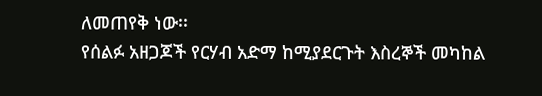ለመጠየቅ ነው፡፡
የሰልፉ አዘጋጆች የርሃብ አድማ ከሚያደርጉት እስረኞች መካከል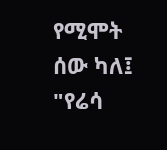የሚሞት ሰው ካለ፤ "የሬሳ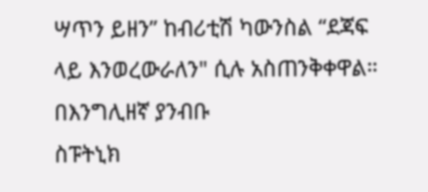ሣጥን ይዘን” ከብሪቲሽ ካውንስል “ደጃፍ ላይ እንወረውራለን" ሲሉ አስጠንቅቀዋል።
በእንግሊዘኛ ያንብቡ
ስፑትኒክ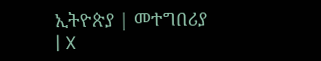ኢትዮጵያ | መተግበሪያ | X